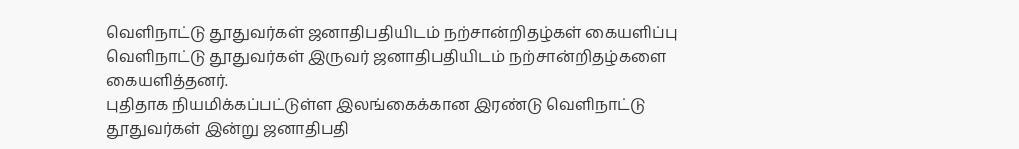வெளிநாட்டு தூதுவர்கள் ஜனாதிபதியிடம் நற்சான்றிதழ்கள் கையளிப்பு
வெளிநாட்டு தூதுவர்கள் இருவர் ஜனாதிபதியிடம் நற்சான்றிதழ்களை கையளித்தனர்.
புதிதாக நியமிக்கப்பட்டுள்ள இலங்கைக்கான இரண்டு வெளிநாட்டு தூதுவர்கள் இன்று ஜனாதிபதி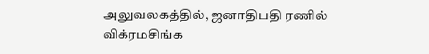அலுவலகத்தில், ஜனாதிபதி ரணில் விக்ரமசிங்க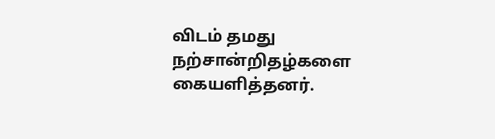விடம் தமது நற்சான்றிதழ்களை கையளித்தனர்.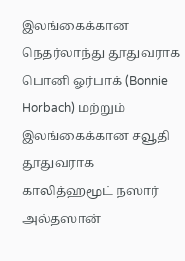இலங்கைக்கான நெதர்லாந்து தூதுவராக பொனி ஓர்பாக் (Bonnie Horbach) மற்றும் இலங்கைக்கான சவூதி தூதுவராக காலித்ஹமூட் நஸார் அல்தஸான்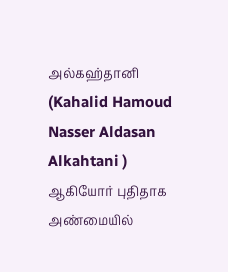அல்கஹ்தானி (Kahalid Hamoud Nasser Aldasan Alkahtani ) ஆகியோர் புதிதாக அண்மையில்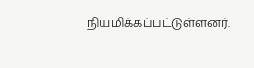நியமிக்கப்பட்டுள்ளனர்.